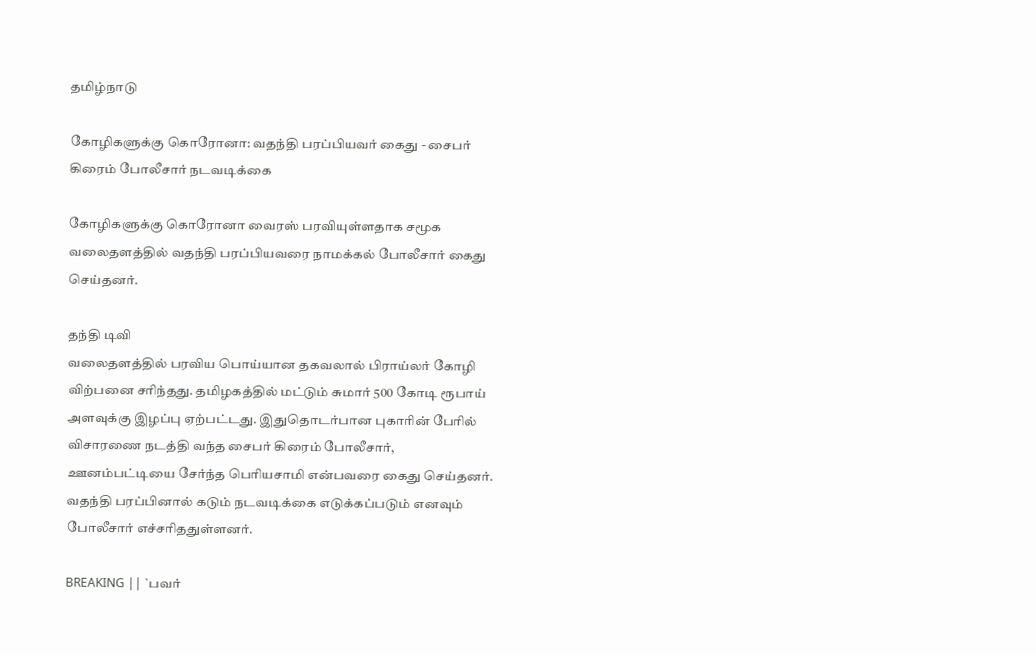தமிழ்நாடு

கோழிகளுக்கு கொரோனா: வதந்தி பரப்பியவர் கைது - சைபர் கிரைம் போலீசார் நடவடிக்கை

கோழிகளுக்கு கொரோனா வைரஸ் பரவியுள்ளதாக சமூக வலைதளத்தில் வதந்தி பரப்பியவரை நாமக்கல் போலீசார் கைது செய்தனர்.

தந்தி டிவி
வலைதளத்தில் பரவிய பொய்யான தகவலால் பிராய்லர் கோழி விற்பனை சரிந்தது. தமிழகத்தில் மட்டும் சுமார் 500 கோடி ரூபாய் அளவுக்கு இழப்பு ஏற்பட்டது. இதுதொடர்பான புகாரின் பேரில் விசாரணை நடத்தி வந்த சைபர் கிரைம் போலீசார், ஊனம்பட்டியை சேர்ந்த பெரியசாமி என்பவரை கைது செய்தனர். வதந்தி பரப்பினால் கடும் நடவடிக்கை எடுக்கப்படும் எனவும் போலீசார் எச்சரிததுள்ளனர்.

BREAKING || `பவர்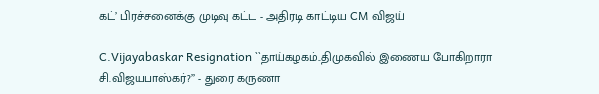கட்’ பிரச்சனைக்கு முடிவு கட்ட - அதிரடி காட்டிய CM விஜய்

C.Vijayabaskar Resignation ``தாய்கழகம்..திமுகவில் இணைய போகிறாரா சி.விஜயபாஸ்கர்?’’ - துரை கருணா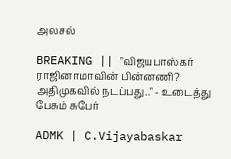அலசல்

BREAKING || "விஜயபாஸ்கர் ராஜினாமாவின் பின்னணி? அதிமுகவில் நடப்பது.." - உடைத்து பேசும் சுபேர்

ADMK | C.Vijayabaskar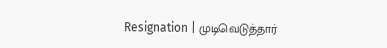Resignation | முடிவெடுத்தார்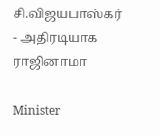சி.விஜயபாஸ்கர் - அதிரடியாக ராஜினாமா

Minister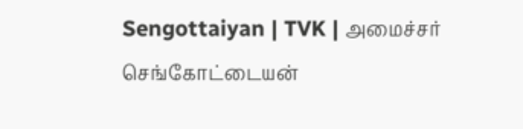Sengottaiyan | TVK | அமைச்சர் செங்கோட்டையன்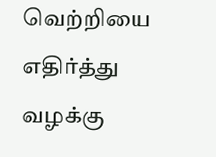வெற்றியை எதிர்த்து வழக்கு